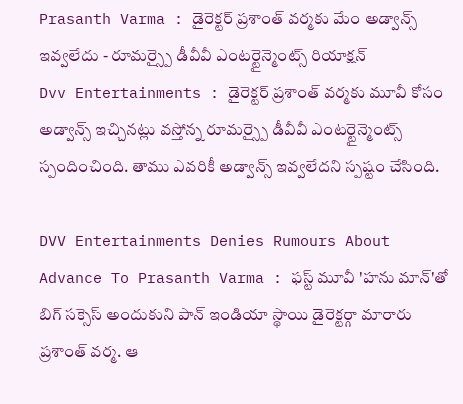Prasanth Varma : డైరెక్టర్ ప్రశాంత్ వర్మకు మేం అడ్వాన్స్ ఇవ్వలేదు - రూమర్స్పై డీవీవీ ఎంటర్టైన్మెంట్స్ రియాక్షన్
Dvv Entertainments : డైరెక్టర్ ప్రశాంత్ వర్మకు మూవీ కోసం అడ్వాన్స్ ఇచ్చినట్లు వస్తోన్న రూమర్స్పై డీవీవీ ఎంటర్టైన్మెంట్స్ స్పందించింది. తాము ఎవరికీ అడ్వాన్స్ ఇవ్వలేదని స్పష్టం చేసింది.

DVV Entertainments Denies Rumours About Advance To Prasanth Varma : ఫస్ట్ మూవీ 'హను మాన్'తో బిగ్ సక్సెస్ అందుకుని పాన్ ఇండియా స్థాయి డైరెక్టర్గా మారారు ప్రశాంత్ వర్మ. ఆ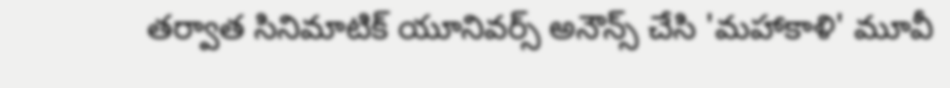తర్వాత సినిమాటిక్ యూనివర్స్ అనౌన్స్ చేసి 'మహాకాళి' మూవీ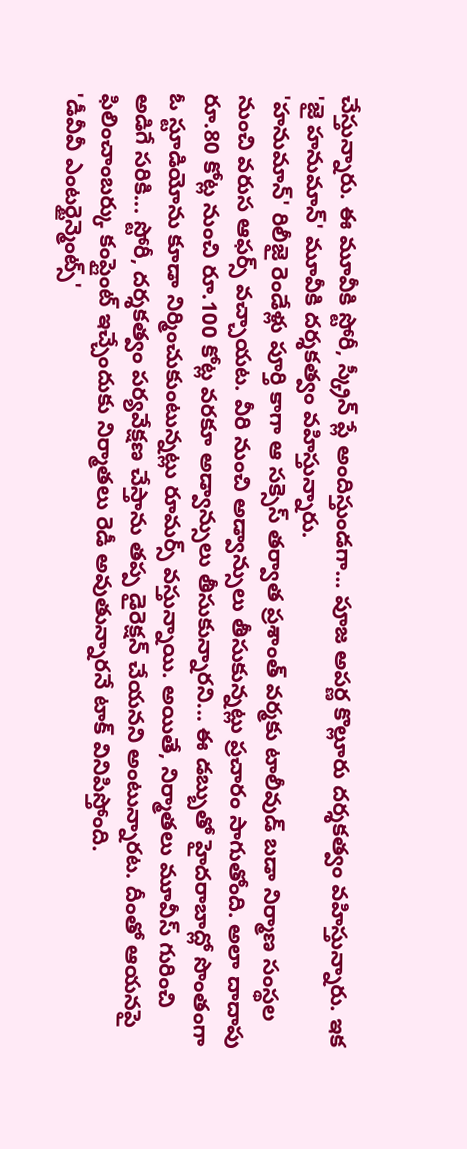చేస్తున్నారు. ఈ మూవీకి స్టోరీ, స్క్రీన్ ప్లే అందిస్తుండగా... పూజ అపర్ణ కొల్లూరు దర్శకత్వం వహిస్తున్నారు. ఇక 'జై హనుమాన్' మూవీకి దర్శకత్వం వహిస్తున్నారు.
'హనుమాన్' రిలీజై రెండేళ్లు పూర్తి కాగా ఆ సక్సెస్ తర్వాత ప్రశాంత్ వర్మకు టాలీవుడ్ బడా నిర్మాణ సంస్థల నుంచి వరుస ఆఫర్స్ వచ్చాయట. వీరి నుంచి అడ్వాన్సులు తీసుకున్నట్లు ప్రచారం సాగుతోంది. అలా దాదాపు రూ.80 కోట్ల నుంచి రూ.100 కోట్ల వరకూ అడ్వాన్సులు తీసుకున్నారని... ఈ డబ్బుతో హైదరాబాద్లో సొంతంగా ఓ స్టూడియోను కూడా నిర్మించుకుంటున్నట్లు రూమర్స్ వస్తున్నాయి. అయితే, నిర్మాతలు మూవీస్ గురించి అడిగే సరికి... స్టోరీ, దర్శకత్వం పర్యవేక్షణ చేస్తాను తప్ప డైరెక్షన్ చేయనని అంటున్నారట. దీంతో ఆయనపై ఫిలించాంబర్కు కంప్లైంట్ ఇచ్చేందుకు నిర్మాతలు రెడీ అవుతున్నారనే టాక్ వినిపిస్తోంది.
'డీవీవీ ఎంటర్టైన్మెంట్స్'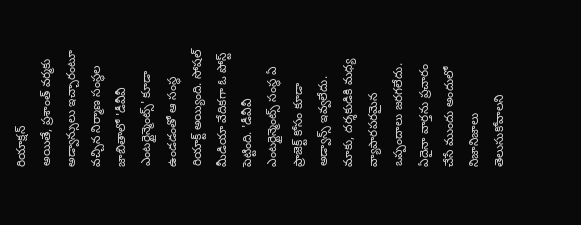రియాక్షన్
అయితే, ప్రశాంత్ వర్మకు అడ్వాన్సులు ఇచ్చారంటూ వచ్చిన నిర్మాణ సంస్థల జాబితాలో 'డీవీవీ ఎంటర్టైన్మెంట్స్' కూడా ఉండడంతో ఆ సంస్థ రియాక్ట్ అయ్యింది. సోషల్ మీడియా వేదికగా ఓ పోస్ట్ పెట్టింది. 'డీవీవీ ఎంటర్టైన్మెంట్స్ సంస్థ ఏ ప్రాజెక్ట్ కోసం కూడా అడ్వాన్స్ ఇవ్వలేదు. మాకు, దర్శకుడికి మధ్య వ్యాపారపరమైన ఒప్పందాలు జరగలేదు. ఏదైనా వార్తను ప్రచారం చేసే ముందు అందులో నిజానిజాలు తెలుసుకోవాలని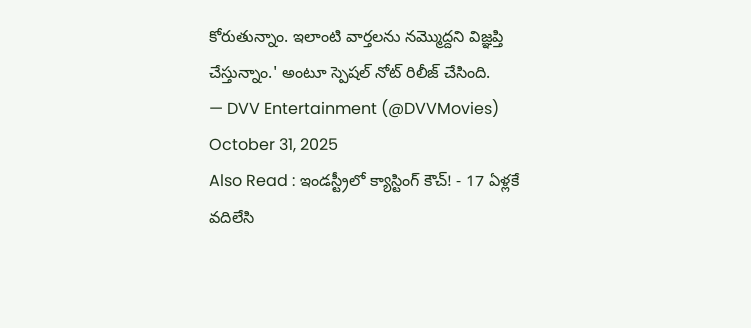కోరుతున్నాం. ఇలాంటి వార్తలను నమ్మొద్దని విజ్ఞప్తి చేస్తున్నాం.' అంటూ స్పెషల్ నోట్ రిలీజ్ చేసింది.
— DVV Entertainment (@DVVMovies) October 31, 2025
Also Read : ఇండస్ట్రీలో క్యాస్టింగ్ కౌచ్! - 17 ఏళ్లకే వదిలేసి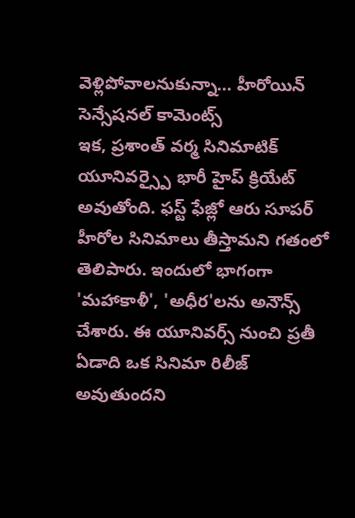వెళ్లిపోవాలనుకున్నా... హీరోయిన్ సెన్సేషనల్ కామెంట్స్
ఇక, ప్రశాంత్ వర్మ సినిమాటిక్ యూనివర్స్పై భారీ హైప్ క్రియేట్ అవుతోంది. ఫస్ట్ ఫేజ్లో ఆరు సూపర్ హీరోల సినిమాలు తీస్తామని గతంలో తెలిపారు. ఇందులో భాగంగా 'మహాకాళీ', 'అధీర'లను అనౌన్స్ చేశారు. ఈ యూనివర్స్ నుంచి ప్రతీ ఏడాది ఒక సినిమా రిలీజ్ అవుతుందని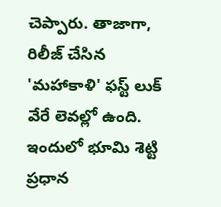చెప్పారు. తాజాగా, రిలీజ్ చేసిన 'మహాకాళి' ఫస్ట్ లుక్ వేరే లెవల్లో ఉంది. ఇందులో భూమి శెట్టి ప్రధాన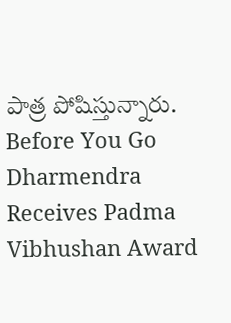పాత్ర పోషిస్తున్నారు.
Before You Go
Dharmendra Receives Padma Vibhushan Award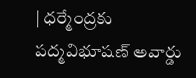| ధర్మేంద్రకు పద్మవిభూషణ్ అవార్డు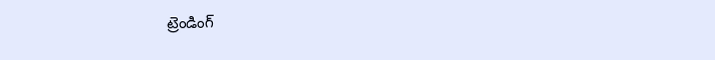ట్రెండింగ్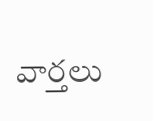వార్తలు